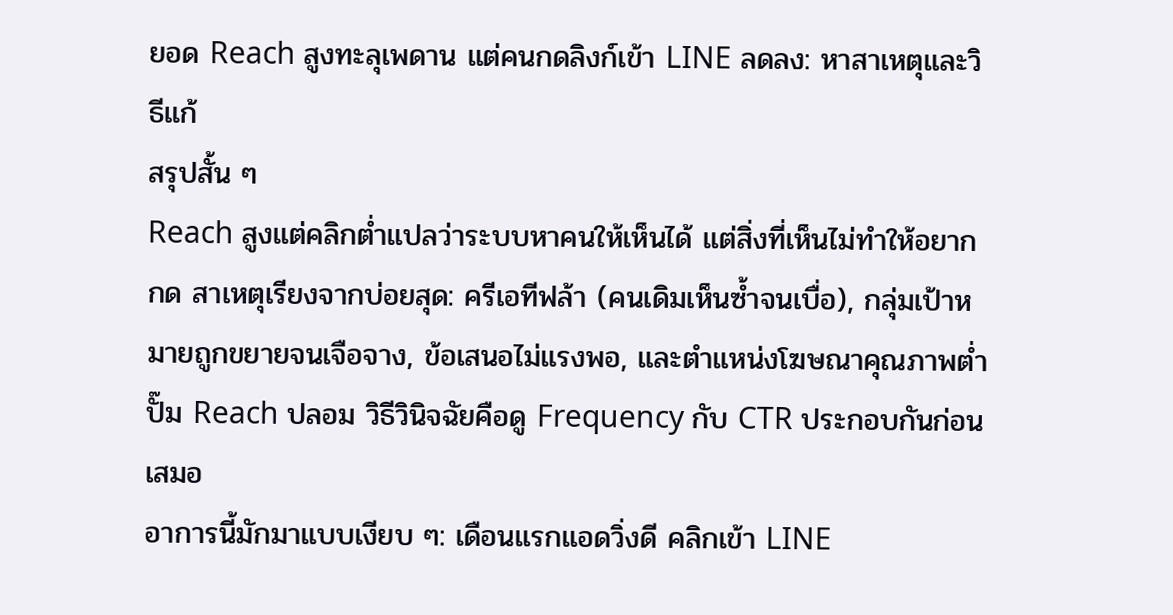ยอด Reach สูงทะลุเพดาน แต่คนกดลิงก์เข้า LINE ลดลง: หาสาเหตุและวิธีแก้
สรุปสั้น ๆ
Reach สูงแต่คลิกต่ำแปลว่าระบบหาคนให้เห็นได้ แต่สิ่งที่เห็นไม่ทำให้อยากกด สาเหตุเรียงจากบ่อยสุด: ครีเอทีฟล้า (คนเดิมเห็นซ้ำจนเบื่อ), กลุ่มเป้าหมายถูกขยายจนเจือจาง, ข้อเสนอไม่แรงพอ, และตำแหน่งโฆษณาคุณภาพต่ำปั๊ม Reach ปลอม วิธีวินิจฉัยคือดู Frequency กับ CTR ประกอบกันก่อนเสมอ
อาการนี้มักมาแบบเงียบ ๆ: เดือนแรกแอดวิ่งดี คลิกเข้า LINE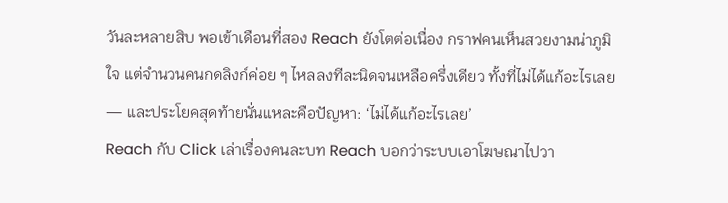วันละหลายสิบ พอเข้าเดือนที่สอง Reach ยังโตต่อเนื่อง กราฟคนเห็นสวยงามน่าภูมิใจ แต่จำนวนคนกดลิงก์ค่อย ๆ ไหลลงทีละนิดจนเหลือครึ่งเดียว ทั้งที่ไม่ได้แก้อะไรเลย — และประโยคสุดท้ายนั่นแหละคือปัญหา: ‘ไม่ได้แก้อะไรเลย’
Reach กับ Click เล่าเรื่องคนละบท Reach บอกว่าระบบเอาโฆษณาไปวา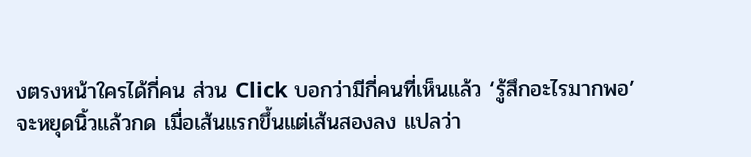งตรงหน้าใครได้กี่คน ส่วน Click บอกว่ามีกี่คนที่เห็นแล้ว ‘รู้สึกอะไรมากพอ’ จะหยุดนิ้วแล้วกด เมื่อเส้นแรกขึ้นแต่เส้นสองลง แปลว่า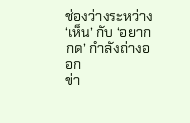ช่องว่างระหว่าง ‘เห็น’ กับ ‘อยากกด’ กำลังถ่างออก
ข่า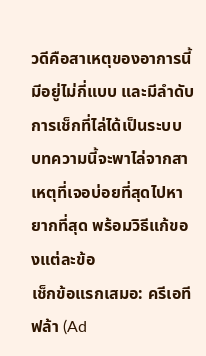วดีคือสาเหตุของอาการนี้มีอยู่ไม่กี่แบบ และมีลำดับการเช็กที่ไล่ได้เป็นระบบ บทความนี้จะพาไล่จากสาเหตุที่เจอบ่อยที่สุดไปหายากที่สุด พร้อมวิธีแก้ของแต่ละข้อ
เช็กข้อแรกเสมอ: ครีเอทีฟล้า (Ad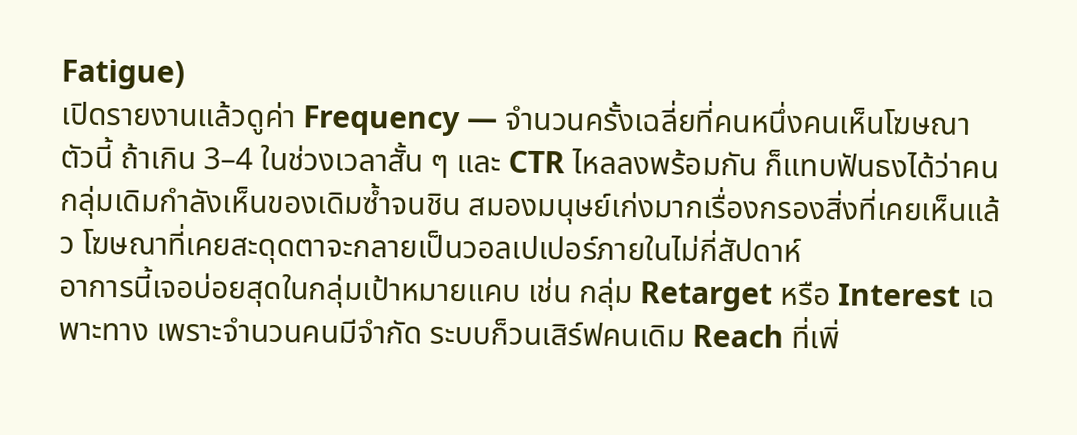Fatigue)
เปิดรายงานแล้วดูค่า Frequency — จำนวนครั้งเฉลี่ยที่คนหนึ่งคนเห็นโฆษณาตัวนี้ ถ้าเกิน 3–4 ในช่วงเวลาสั้น ๆ และ CTR ไหลลงพร้อมกัน ก็แทบฟันธงได้ว่าคนกลุ่มเดิมกำลังเห็นของเดิมซ้ำจนชิน สมองมนุษย์เก่งมากเรื่องกรองสิ่งที่เคยเห็นแล้ว โฆษณาที่เคยสะดุดตาจะกลายเป็นวอลเปเปอร์ภายในไม่กี่สัปดาห์
อาการนี้เจอบ่อยสุดในกลุ่มเป้าหมายแคบ เช่น กลุ่ม Retarget หรือ Interest เฉพาะทาง เพราะจำนวนคนมีจำกัด ระบบก็วนเสิร์ฟคนเดิม Reach ที่เพิ่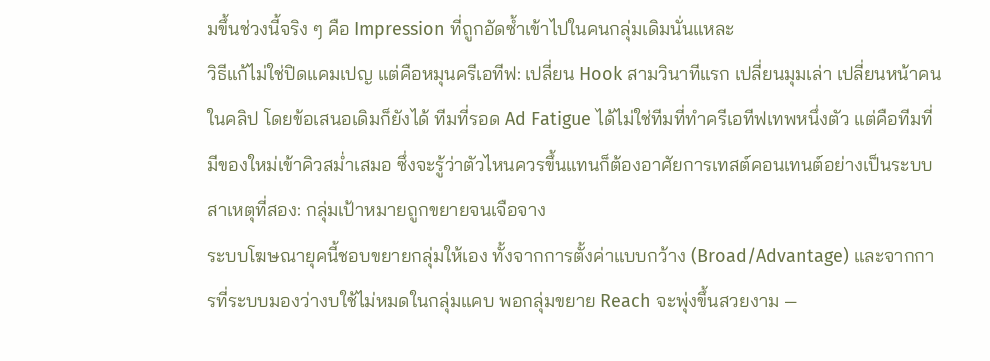มขึ้นช่วงนี้จริง ๆ คือ Impression ที่ถูกอัดซ้ำเข้าไปในคนกลุ่มเดิมนั่นแหละ
วิธีแก้ไม่ใช่ปิดแคมเปญ แต่คือหมุนครีเอทีฟ: เปลี่ยน Hook สามวินาทีแรก เปลี่ยนมุมเล่า เปลี่ยนหน้าคนในคลิป โดยข้อเสนอเดิมก็ยังได้ ทีมที่รอด Ad Fatigue ได้ไม่ใช่ทีมที่ทำครีเอทีฟเทพหนึ่งตัว แต่คือทีมที่มีของใหม่เข้าคิวสม่ำเสมอ ซึ่งจะรู้ว่าตัวไหนควรขึ้นแทนก็ต้องอาศัยการเทสต์คอนเทนต์อย่างเป็นระบบ
สาเหตุที่สอง: กลุ่มเป้าหมายถูกขยายจนเจือจาง
ระบบโฆษณายุคนี้ชอบขยายกลุ่มให้เอง ทั้งจากการตั้งค่าแบบกว้าง (Broad/Advantage) และจากการที่ระบบมองว่างบใช้ไม่หมดในกลุ่มแคบ พอกลุ่มขยาย Reach จะพุ่งขึ้นสวยงาม —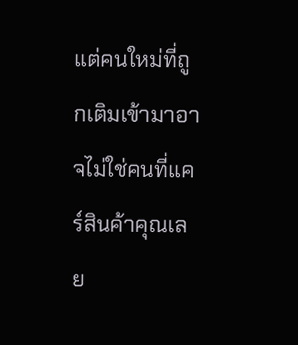แต่คนใหม่ที่ถูกเติมเข้ามาอาจไม่ใช่คนที่แคร์สินค้าคุณเลย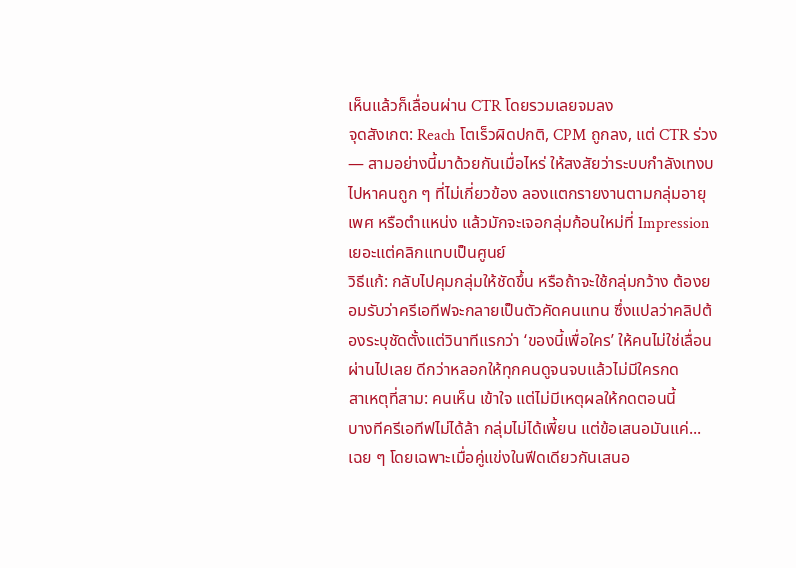เห็นแล้วก็เลื่อนผ่าน CTR โดยรวมเลยจมลง
จุดสังเกต: Reach โตเร็วผิดปกติ, CPM ถูกลง, แต่ CTR ร่วง — สามอย่างนี้มาด้วยกันเมื่อไหร่ ให้สงสัยว่าระบบกำลังเทงบไปหาคนถูก ๆ ที่ไม่เกี่ยวข้อง ลองแตกรายงานตามกลุ่มอายุ เพศ หรือตำแหน่ง แล้วมักจะเจอกลุ่มก้อนใหม่ที่ Impression เยอะแต่คลิกแทบเป็นศูนย์
วิธีแก้: กลับไปคุมกลุ่มให้ชัดขึ้น หรือถ้าจะใช้กลุ่มกว้าง ต้องยอมรับว่าครีเอทีฟจะกลายเป็นตัวคัดคนแทน ซึ่งแปลว่าคลิปต้องระบุชัดตั้งแต่วินาทีแรกว่า ‘ของนี้เพื่อใคร’ ให้คนไม่ใช่เลื่อนผ่านไปเลย ดีกว่าหลอกให้ทุกคนดูจนจบแล้วไม่มีใครกด
สาเหตุที่สาม: คนเห็น เข้าใจ แต่ไม่มีเหตุผลให้กดตอนนี้
บางทีครีเอทีฟไม่ได้ล้า กลุ่มไม่ได้เพี้ยน แต่ข้อเสนอมันแค่... เฉย ๆ โดยเฉพาะเมื่อคู่แข่งในฟีดเดียวกันเสนอ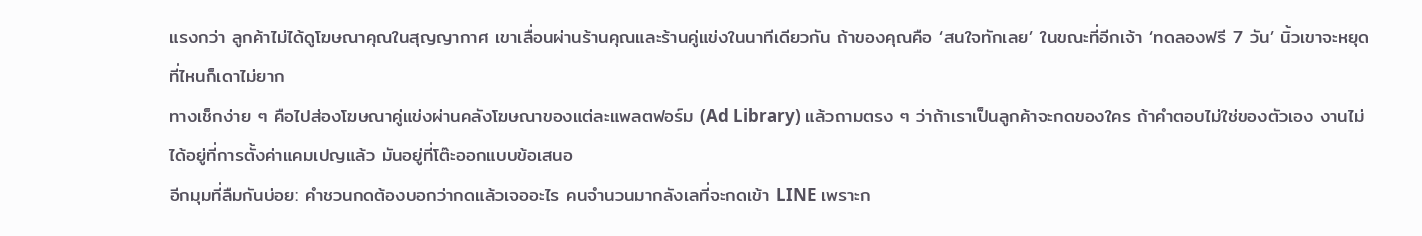แรงกว่า ลูกค้าไม่ได้ดูโฆษณาคุณในสุญญากาศ เขาเลื่อนผ่านร้านคุณและร้านคู่แข่งในนาทีเดียวกัน ถ้าของคุณคือ ‘สนใจทักเลย’ ในขณะที่อีกเจ้า ‘ทดลองฟรี 7 วัน’ นิ้วเขาจะหยุดที่ไหนก็เดาไม่ยาก
ทางเช็กง่าย ๆ คือไปส่องโฆษณาคู่แข่งผ่านคลังโฆษณาของแต่ละแพลตฟอร์ม (Ad Library) แล้วถามตรง ๆ ว่าถ้าเราเป็นลูกค้าจะกดของใคร ถ้าคำตอบไม่ใช่ของตัวเอง งานไม่ได้อยู่ที่การตั้งค่าแคมเปญแล้ว มันอยู่ที่โต๊ะออกแบบข้อเสนอ
อีกมุมที่ลืมกันบ่อย: คำชวนกดต้องบอกว่ากดแล้วเจออะไร คนจำนวนมากลังเลที่จะกดเข้า LINE เพราะก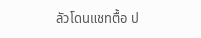ลัวโดนแชทตื้อ ป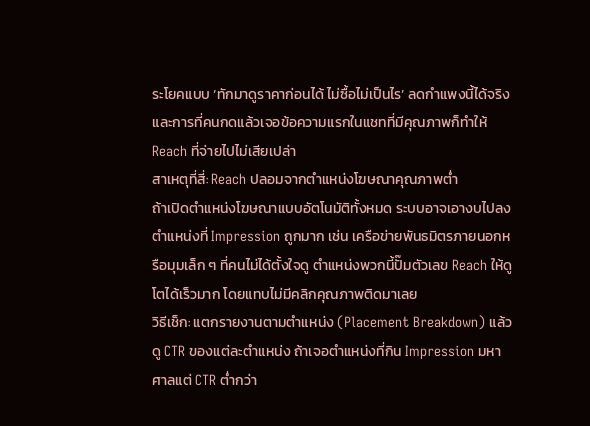ระโยคแบบ ‘ทักมาดูราคาก่อนได้ ไม่ซื้อไม่เป็นไร’ ลดกำแพงนี้ได้จริง และการที่คนกดแล้วเจอข้อความแรกในแชทที่มีคุณภาพก็ทำให้ Reach ที่จ่ายไปไม่เสียเปล่า
สาเหตุที่สี่: Reach ปลอมจากตำแหน่งโฆษณาคุณภาพต่ำ
ถ้าเปิดตำแหน่งโฆษณาแบบอัตโนมัติทั้งหมด ระบบอาจเอางบไปลงตำแหน่งที่ Impression ถูกมาก เช่น เครือข่ายพันธมิตรภายนอกหรือมุมเล็ก ๆ ที่คนไม่ได้ตั้งใจดู ตำแหน่งพวกนี้ปั๊มตัวเลข Reach ให้ดูโตได้เร็วมาก โดยแทบไม่มีคลิกคุณภาพติดมาเลย
วิธีเช็ก: แตกรายงานตามตำแหน่ง (Placement Breakdown) แล้วดู CTR ของแต่ละตำแหน่ง ถ้าเจอตำแหน่งที่กิน Impression มหาศาลแต่ CTR ต่ำกว่า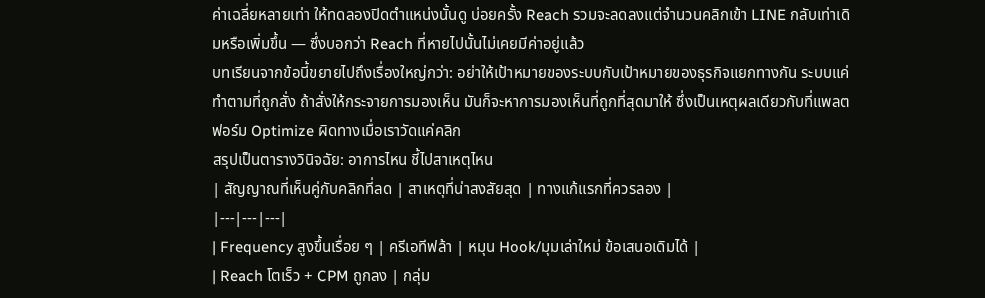ค่าเฉลี่ยหลายเท่า ให้ทดลองปิดตำแหน่งนั้นดู บ่อยครั้ง Reach รวมจะลดลงแต่จำนวนคลิกเข้า LINE กลับเท่าเดิมหรือเพิ่มขึ้น — ซึ่งบอกว่า Reach ที่หายไปนั้นไม่เคยมีค่าอยู่แล้ว
บทเรียนจากข้อนี้ขยายไปถึงเรื่องใหญ่กว่า: อย่าให้เป้าหมายของระบบกับเป้าหมายของธุรกิจแยกทางกัน ระบบแค่ทำตามที่ถูกสั่ง ถ้าสั่งให้กระจายการมองเห็น มันก็จะหาการมองเห็นที่ถูกที่สุดมาให้ ซึ่งเป็นเหตุผลเดียวกับที่แพลตฟอร์ม Optimize ผิดทางเมื่อเราวัดแค่คลิก
สรุปเป็นตารางวินิจฉัย: อาการไหน ชี้ไปสาเหตุไหน
| สัญญาณที่เห็นคู่กับคลิกที่ลด | สาเหตุที่น่าสงสัยสุด | ทางแก้แรกที่ควรลอง |
|---|---|---|
| Frequency สูงขึ้นเรื่อย ๆ | ครีเอทีฟล้า | หมุน Hook/มุมเล่าใหม่ ข้อเสนอเดิมได้ |
| Reach โตเร็ว + CPM ถูกลง | กลุ่ม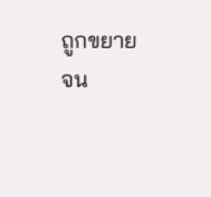ถูกขยายจน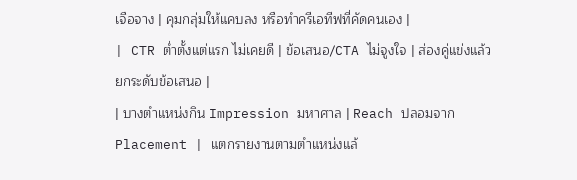เจือจาง | คุมกลุ่มให้แคบลง หรือทำครีเอทีฟที่คัดคนเอง |
| CTR ต่ำตั้งแต่แรก ไม่เคยดี | ข้อเสนอ/CTA ไม่จูงใจ | ส่องคู่แข่งแล้วยกระดับข้อเสนอ |
| บางตำแหน่งกิน Impression มหาศาล | Reach ปลอมจาก Placement | แตกรายงานตามตำแหน่งแล้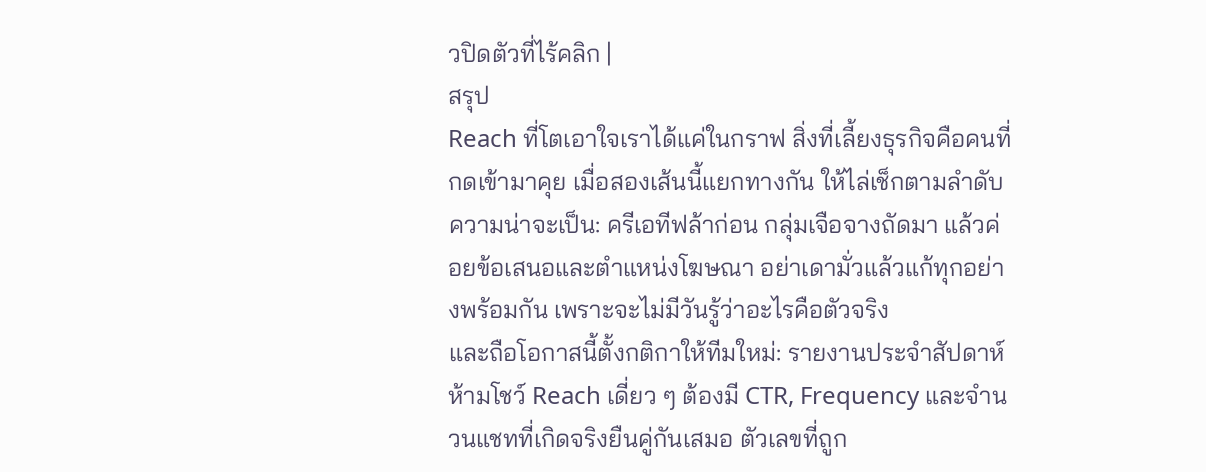วปิดตัวที่ไร้คลิก |
สรุป
Reach ที่โตเอาใจเราได้แค่ในกราฟ สิ่งที่เลี้ยงธุรกิจคือคนที่กดเข้ามาคุย เมื่อสองเส้นนี้แยกทางกัน ให้ไล่เช็กตามลำดับความน่าจะเป็น: ครีเอทีฟล้าก่อน กลุ่มเจือจางถัดมา แล้วค่อยข้อเสนอและตำแหน่งโฆษณา อย่าเดามั่วแล้วแก้ทุกอย่างพร้อมกัน เพราะจะไม่มีวันรู้ว่าอะไรคือตัวจริง
และถือโอกาสนี้ตั้งกติกาให้ทีมใหม่: รายงานประจำสัปดาห์ห้ามโชว์ Reach เดี่ยว ๆ ต้องมี CTR, Frequency และจำนวนแชทที่เกิดจริงยืนคู่กันเสมอ ตัวเลขที่ถูก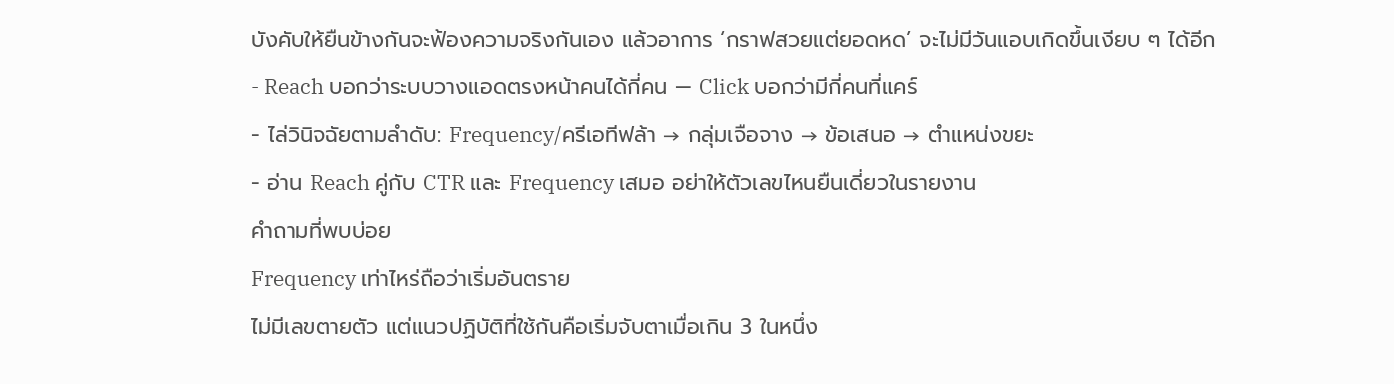บังคับให้ยืนข้างกันจะฟ้องความจริงกันเอง แล้วอาการ ‘กราฟสวยแต่ยอดหด’ จะไม่มีวันแอบเกิดขึ้นเงียบ ๆ ได้อีก
- Reach บอกว่าระบบวางแอดตรงหน้าคนได้กี่คน — Click บอกว่ามีกี่คนที่แคร์
- ไล่วินิจฉัยตามลำดับ: Frequency/ครีเอทีฟล้า → กลุ่มเจือจาง → ข้อเสนอ → ตำแหน่งขยะ
- อ่าน Reach คู่กับ CTR และ Frequency เสมอ อย่าให้ตัวเลขไหนยืนเดี่ยวในรายงาน
คำถามที่พบบ่อย
Frequency เท่าไหร่ถือว่าเริ่มอันตราย
ไม่มีเลขตายตัว แต่แนวปฏิบัติที่ใช้กันคือเริ่มจับตาเมื่อเกิน 3 ในหนึ่ง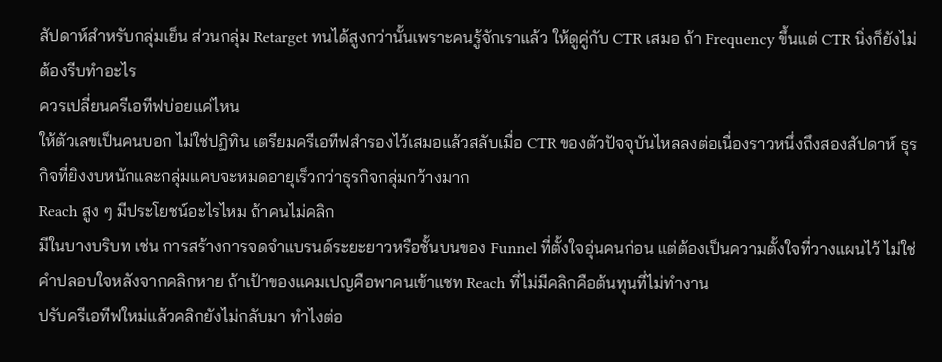สัปดาห์สำหรับกลุ่มเย็น ส่วนกลุ่ม Retarget ทนได้สูงกว่านั้นเพราะคนรู้จักเราแล้ว ให้ดูคู่กับ CTR เสมอ ถ้า Frequency ขึ้นแต่ CTR นิ่งก็ยังไม่ต้องรีบทำอะไร
ควรเปลี่ยนครีเอทีฟบ่อยแค่ไหน
ให้ตัวเลขเป็นคนบอก ไม่ใช่ปฏิทิน เตรียมครีเอทีฟสำรองไว้เสมอแล้วสลับเมื่อ CTR ของตัวปัจจุบันไหลลงต่อเนื่องราวหนึ่งถึงสองสัปดาห์ ธุรกิจที่ยิงงบหนักและกลุ่มแคบจะหมดอายุเร็วกว่าธุรกิจกลุ่มกว้างมาก
Reach สูง ๆ มีประโยชน์อะไรไหม ถ้าคนไม่คลิก
มีในบางบริบท เช่น การสร้างการจดจำแบรนด์ระยะยาวหรือชั้นบนของ Funnel ที่ตั้งใจอุ่นคนก่อน แต่ต้องเป็นความตั้งใจที่วางแผนไว้ ไม่ใช่คำปลอบใจหลังจากคลิกหาย ถ้าเป้าของแคมเปญคือพาคนเข้าแชท Reach ที่ไม่มีคลิกคือต้นทุนที่ไม่ทำงาน
ปรับครีเอทีฟใหม่แล้วคลิกยังไม่กลับมา ทำไงต่อ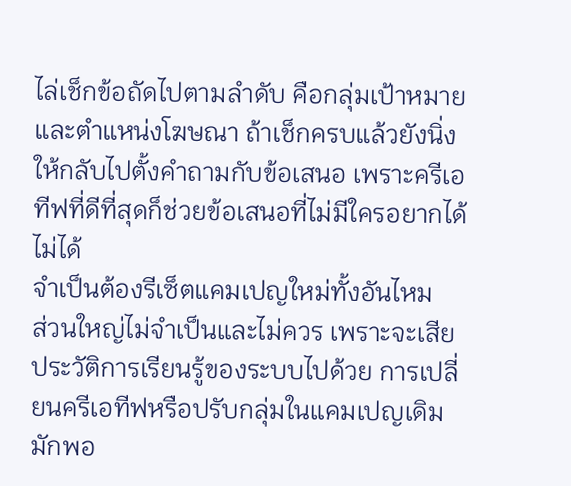ไล่เช็กข้อถัดไปตามลำดับ คือกลุ่มเป้าหมายและตำแหน่งโฆษณา ถ้าเช็กครบแล้วยังนิ่ง ให้กลับไปตั้งคำถามกับข้อเสนอ เพราะครีเอทีฟที่ดีที่สุดก็ช่วยข้อเสนอที่ไม่มีใครอยากได้ไม่ได้
จำเป็นต้องรีเซ็ตแคมเปญใหม่ทั้งอันไหม
ส่วนใหญ่ไม่จำเป็นและไม่ควร เพราะจะเสียประวัติการเรียนรู้ของระบบไปด้วย การเปลี่ยนครีเอทีฟหรือปรับกลุ่มในแคมเปญเดิมมักพอ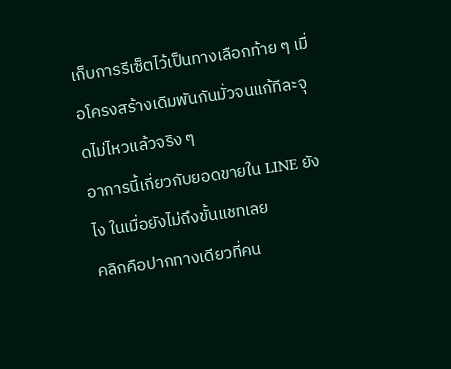เก็บการรีเซ็ตไว้เป็นทางเลือกท้าย ๆ เมื่อโครงสร้างเดิมพันกันมั่วจนแก้ทีละจุดไม่ไหวแล้วจริง ๆ
อาการนี้เกี่ยวกับยอดขายใน LINE ยังไง ในเมื่อยังไม่ถึงขั้นแชทเลย
คลิกคือปากทางเดียวที่คน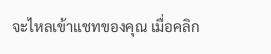จะไหลเข้าแชทของคุณ เมื่อคลิก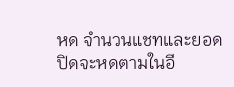หด จำนวนแชทและยอดปิดจะหดตามในอี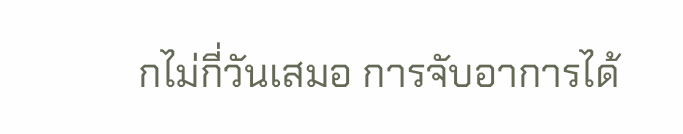กไม่กี่วันเสมอ การจับอาการได้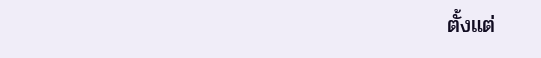ตั้งแต่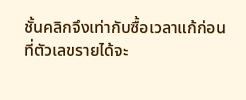ชั้นคลิกจึงเท่ากับซื้อเวลาแก้ก่อนที่ตัวเลขรายได้จะ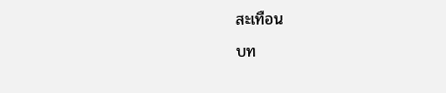สะเทือน
บท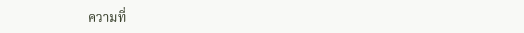ความที่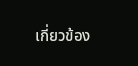เกี่ยวข้อง